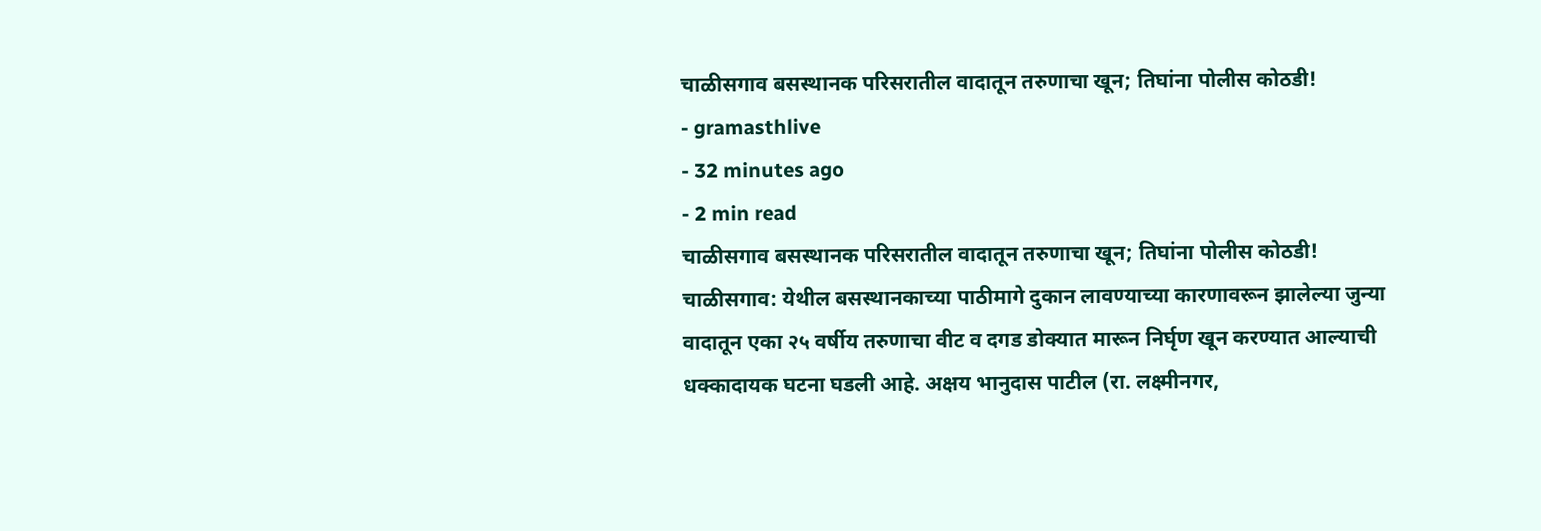चाळीसगाव बसस्थानक परिसरातील वादातून तरुणाचा खून; तिघांना पोलीस कोठडी!
- gramasthlive
- 32 minutes ago
- 2 min read
चाळीसगाव बसस्थानक परिसरातील वादातून तरुणाचा खून; तिघांना पोलीस कोठडी!
चाळीसगाव: येथील बसस्थानकाच्या पाठीमागे दुकान लावण्याच्या कारणावरून झालेल्या जुन्या वादातून एका २५ वर्षीय तरुणाचा वीट व दगड डोक्यात मारून निर्घृण खून करण्यात आल्याची धक्कादायक घटना घडली आहे. अक्षय भानुदास पाटील (रा. लक्ष्मीनगर,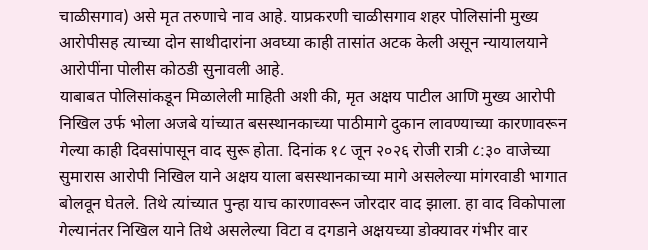चाळीसगाव) असे मृत तरुणाचे नाव आहे. याप्रकरणी चाळीसगाव शहर पोलिसांनी मुख्य आरोपीसह त्याच्या दोन साथीदारांना अवघ्या काही तासांत अटक केली असून न्यायालयाने आरोपींना पोलीस कोठडी सुनावली आहे.
याबाबत पोलिसांकडून मिळालेली माहिती अशी की, मृत अक्षय पाटील आणि मुख्य आरोपी निखिल उर्फ भोला अजबे यांच्यात बसस्थानकाच्या पाठीमागे दुकान लावण्याच्या कारणावरून गेल्या काही दिवसांपासून वाद सुरू होता. दिनांक १८ जून २०२६ रोजी रात्री ८:३० वाजेच्या सुमारास आरोपी निखिल याने अक्षय याला बसस्थानकाच्या मागे असलेल्या मांगरवाडी भागात बोलवून घेतले. तिथे त्यांच्यात पुन्हा याच कारणावरून जोरदार वाद झाला. हा वाद विकोपाला गेल्यानंतर निखिल याने तिथे असलेल्या विटा व दगडाने अक्षयच्या डोक्यावर गंभीर वार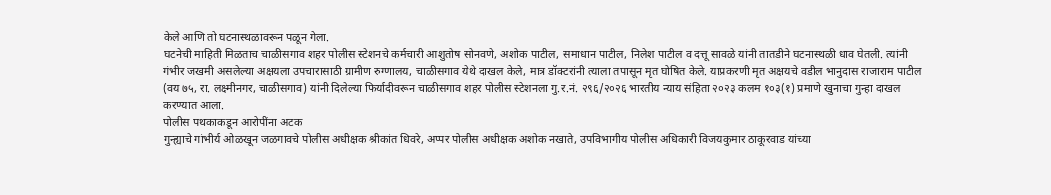केले आणि तो घटनास्थळावरून पळून गेला.
घटनेची माहिती मिळताच चाळीसगाव शहर पोलीस स्टेशनचे कर्मचारी आशुतोष सोनवणे, अशोक पाटील, समाधान पाटील, निलेश पाटील व दत्तू सावळे यांनी तातडीने घटनास्थळी धाव घेतली. त्यांनी गंभीर जखमी असलेल्या अक्षयला उपचारासाठी ग्रामीण रुग्णालय, चाळीसगाव येथे दाखल केले, मात्र डॉक्टरांनी त्याला तपासून मृत घोषित केले. याप्रकरणी मृत अक्षयचे वडील भानुदास राजाराम पाटील (वय ७५, रा. लक्ष्मीनगर, चाळीसगाव) यांनी दिलेल्या फिर्यादीवरून चाळीसगाव शहर पोलीस स्टेशनला गु.र.नं. २९६/२०२६ भारतीय न्याय संहिता २०२३ कलम १०३(१) प्रमाणे खुनाचा गुन्हा दाखल करण्यात आला.
पोलीस पथकाकडून आरोपींना अटक
गुन्ह्याचे गांभीर्य ओळखून जळगावचे पोलीस अधीक्षक श्रीकांत धिवरे, अप्पर पोलीस अधीक्षक अशोक नखाते, उपविभागीय पोलीस अधिकारी विजयकुमार ठाकूरवाड यांच्या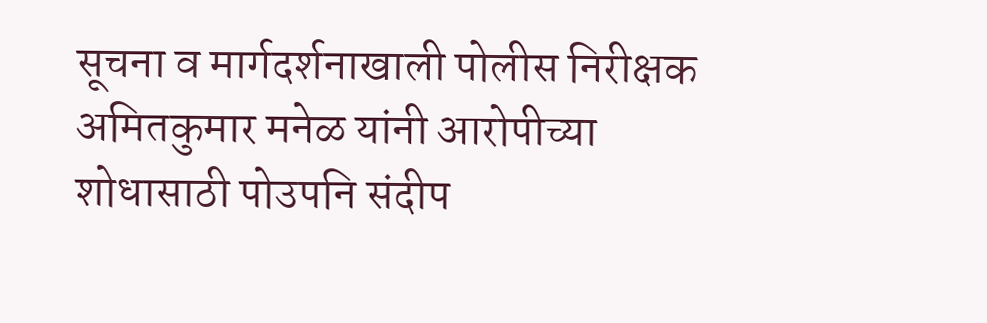सूचना व मार्गदर्शनाखाली पोलीस निरीक्षक अमितकुमार मनेळ यांनी आरोपीच्या शोधासाठी पोउपनि संदीप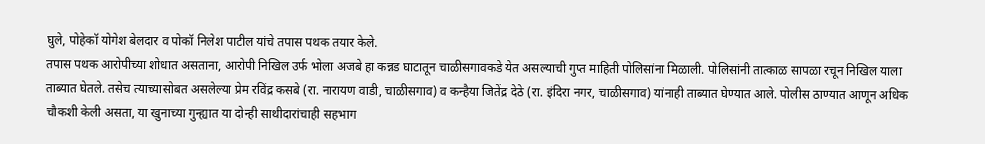घुले, पोहेकॉ योगेश बेलदार व पोकॉ निलेश पाटील यांचे तपास पथक तयार केले.
तपास पथक आरोपीच्या शोधात असताना, आरोपी निखिल उर्फ भोला अजबे हा कन्नड घाटातून चाळीसगावकडे येत असल्याची गुप्त माहिती पोलिसांना मिळाली. पोलिसांनी तात्काळ सापळा रचून निखिल याला ताब्यात घेतले. तसेच त्याच्यासोबत असलेल्या प्रेम रविंद्र कसबे (रा. नारायण वाडी, चाळीसगाव) व कन्हैया जितेंद्र देठे (रा. इंदिरा नगर, चाळीसगाव) यांनाही ताब्यात घेण्यात आले. पोलीस ठाण्यात आणून अधिक चौकशी केली असता, या खुनाच्या गुन्ह्यात या दोन्ही साथीदारांचाही सहभाग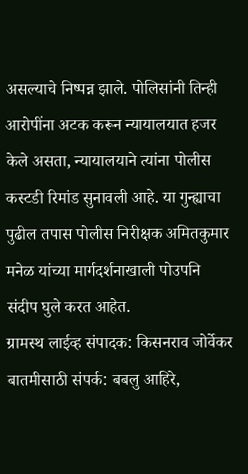असल्याचे निष्पन्न झाले. पोलिसांनी तिन्ही आरोपींना अटक करून न्यायालयात हजर केले असता, न्यायालयाने त्यांना पोलीस कस्टडी रिमांड सुनावली आहे. या गुन्ह्याचा पुढील तपास पोलीस निरीक्षक अमितकुमार मनेळ यांच्या मार्गदर्शनाखाली पोउपनि संदीप घुले करत आहेत.
ग्रामस्थ लाईव्ह संपादक: किसनराव जोर्वेकर बातमीसाठी संपर्क: बबलु आहिरे,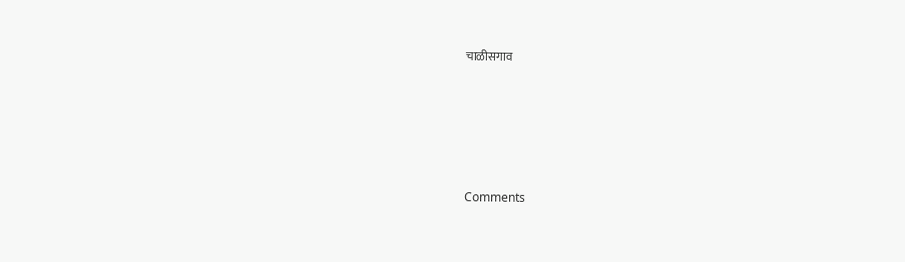चाळीसगाव





Comments